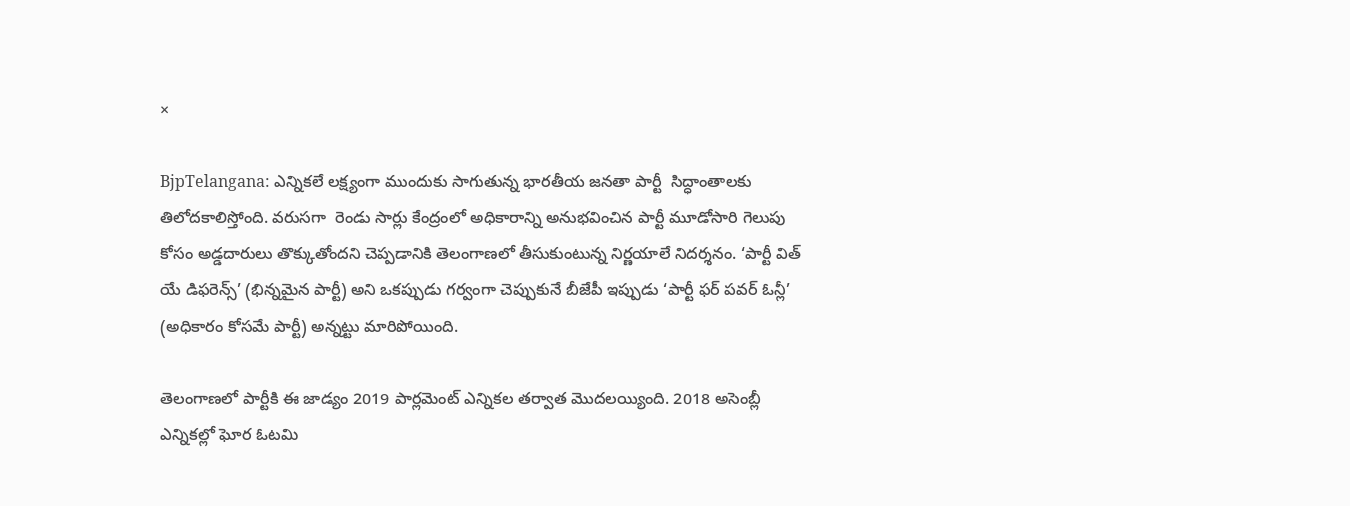×

BjpTelangana: ఎన్నికలే లక్ష్యంగా ముందుకు సాగుతున్న భారతీయ జనతా పార్టీ  సిద్ధాంతాలకు తిలోదకాలిస్తోంది. వరుసగా  రెండు సార్లు కేంద్రంలో అధికారాన్ని అనుభవించిన పార్టీ మూడోసారి గెలుపు కోసం అడ్డదారులు తొక్కుతోందని చెప్పడానికి తెలంగాణలో తీసుకుంటున్న నిర్ణయాలే నిదర్శనం. ‘పార్టీ విత్‌ యే డిఫరెన్స్‌’ (భిన్నమైన పార్టీ) అని ఒకప్పుడు గర్వంగా చెప్పుకునే బీజేపీ ఇప్పుడు ‘పార్టీ ఫర్‌ పవర్‌ ఓన్లీ’ (అధికారం కోసమే పార్టీ) అన్నట్టు మారిపోయింది.

తెలంగాణలో పార్టీకి ఈ జాడ్యం 2019 పార్లమెంట్‌ ఎన్నికల తర్వాత మొదలయ్యింది. 2018 అసెంబ్లీ ఎన్నికల్లో ఘోర ఓటమి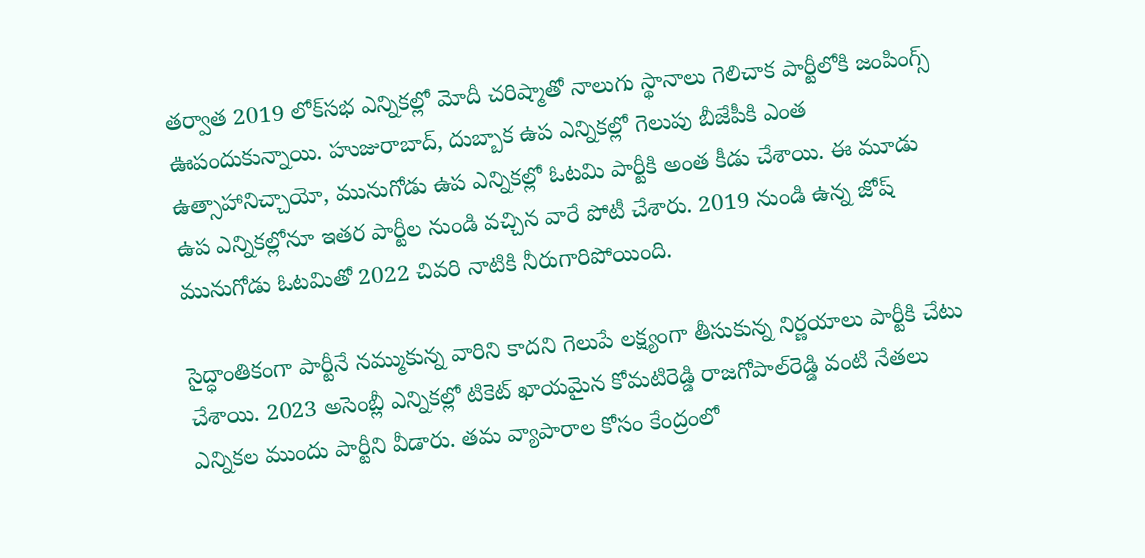తర్వాత 2019 లోక్‌సభ ఎన్నికల్లో మోదీ చరిష్మాతో నాలుగు స్థానాలు గెలిచాక పార్టీలోకి జంపింగ్స్‌ ఊపందుకున్నాయి. హుజురాబాద్‌, దుబ్బాక ఉప ఎన్నికల్లో గెలుపు బీజేపీకి ఎంత ఉత్సాహానిచ్చాయో, మునుగోడు ఉప ఎన్నికల్లో ఓటమి పార్టీకి అంత కీడు చేశాయి. ఈ మూడు ఉప ఎన్నికల్లోనూ ఇతర పార్టీల నుండి వచ్చిన వారే పోటీ చేశారు. 2019 నుండి ఉన్న జోష్‌ మునుగోడు ఓటమితో 2022 చివరి నాటికి నీరుగారిపోయింది.

సైద్ధాంతికంగా పార్టీనే నమ్ముకున్న వారిని కాదని గెలుపే లక్ష్యంగా తీసుకున్న నిర్ణయాలు పార్టీకి చేటు చేశాయి. 2023 అసెంబ్లీ ఎన్నికల్లో టికెట్‌ ఖాయమైన కోమటిరెడ్డి రాజగోపాల్‌రెడ్డి వంటి నేతలు ఎన్నికల ముందు పార్టీని వీడారు. తమ వ్యాపారాల కోసం కేంద్రంలో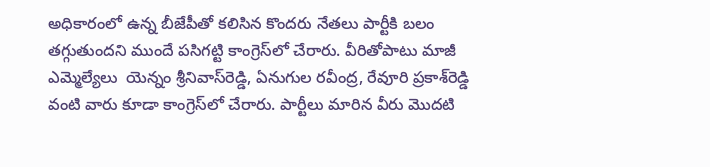అధికారంలో ఉన్న బీజేపీతో కలిసిన కొందరు నేతలు పార్టీకి బలం తగ్గుతుందని ముందే పసిగట్టి కాంగ్రెస్‌లో చేరారు. వీరితోపాటు మాజీ ఎమ్మెల్యేలు  యెన్నం శ్రీనివాస్‌రెడ్డి, ఏనుగుల రవీంద్ర, రేవూరి ప్రకాశ్‌రెడ్డి వంటి వారు కూడా కాంగ్రెస్‌లో చేరారు. పార్టీలు మారిన వీరు మొదటి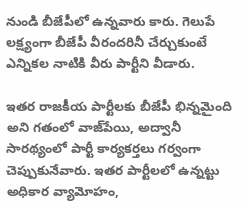నుండి బీజేపీలో ఉన్నవారు కారు. గెలుపే లక్ష్యంగా బీజేపీ వీరందరినీ చేర్చుకుంటే ఎన్నికల నాటికి వీరు పార్టీని వీడారు.

ఇతర రాజకీయ పార్టీలకు బీజేపీ భిన్నమైంది అని గతంలో వాజ్‌పేయి, అద్వానీ సారథ్యంలో పార్టీ కార్యకర్తలు గర్వంగా చెప్పుకునేవారు. ఇతర పార్టీలలో ఉన్నట్టు అధికార వ్యామోహం,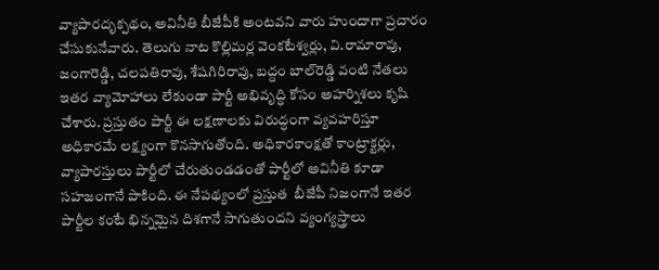వ్యాపారదృక్పథం, అవినీతి బీజేపీకి అంటవని వారు హుందాగా ప్రచారం చేసుకునేవారు. తెలుగు నాట కొల్లిమర్ల వెంకటేశ్వర్లు, వి.రామారావు, జంగారెడ్డి, చలపతిరావు, శేషగిరిరావు, బద్దం బాల్‌రెడ్డి వంటి నేతలు ఇతర వ్యామోహాలు లేకుండా పార్టీ అభివృద్ధి కోసం అహర్నిశలు కృషి చేశారు. ప్రస్తుతం పార్టీ ఈ లక్షణాలకు విరుద్ధంగా వ్యవహరిస్తూ అధికారమే లక్ష్యంగా కొనసాగుతోంది. అధికారకాంక్షతో కాంట్రాక్టర్లు, వ్యాపారస్తులు పార్టీలో చేరుతుండడంతో పార్టీలో అవినీతి కూడా సహజంగానే పాకింది. ఈ నేపథ్యంలో ప్రస్తుత  బీజేపీ నిజంగానే ఇతర పార్టీల కంటే భిన్నమైన దిశగానే సాగుతుందని వ్యంగ్యస్త్రాలు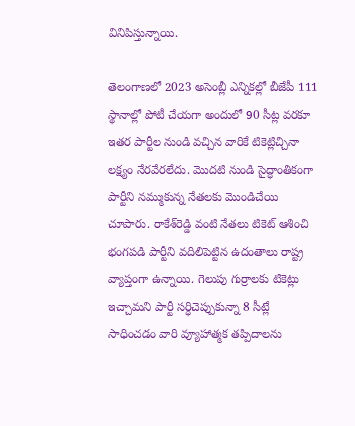వినిపిస్తున్నాయి.

తెలంగాణలో 2023 అసెంబ్లీ ఎన్నికల్లో బీజేపీ 111 స్థానాల్లో పోటీ చేయగా అందులో 90 సీట్ల వరకూ ఇతర పార్టీల నుండి వచ్చిన వారికే టికెట్లిచ్చినా లక్ష్యం నేరవేరలేదు. మొదటి నుండి సైద్ధాంతికంగా పార్టీని నమ్ముకున్న నేతలకు మొండిచేయి చూపారు. రాకేశ్‌రెడ్డి వంటి నేతలు టికెట్‌ ఆశించి భంగపడి పార్టీని వదిలిపెట్టిన ఉదంతాలు రాష్ట్ర వ్యాప్తంగా ఉన్నాయి. గెలుపు గుర్రాలకు టికెట్లు ఇచ్చామని పార్టీ సర్ధిచెప్పుకున్నా 8 సీట్లే సాధించడం వారి వ్యూహాత్మక తప్పిదాలను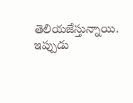తెలియజేస్తున్నాయి. ఇప్పుడు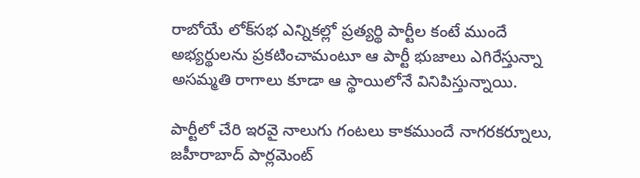రాబోయే లోక్‌సభ ఎన్నికల్లో ప్రత్యర్థి పార్టీల కంటే ముందే అభ్యర్థులను ప్రకటించామంటూ ఆ పార్టీ భుజాలు ఎగిరేస్తున్నా అసమ్మతి రాగాలు కూడా ఆ స్థాయిలోనే వినిపిస్తున్నాయి.

పార్టీలో చేరి ఇరవై నాలుగు గంటలు కాకముందే నాగరకర్నూలు, జహీరాబాద్‌ పార్లమెంట్‌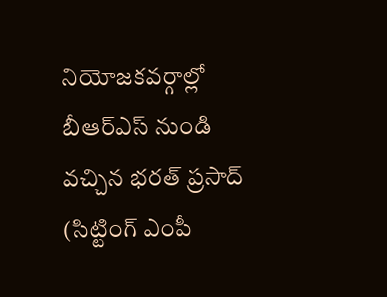నియోజకవర్గాల్లో బీఆర్‌ఎస్‌ నుండి వచ్చిన భరత్‌ ప్రసాద్‌ (సిట్టింగ్‌ ఎంపీ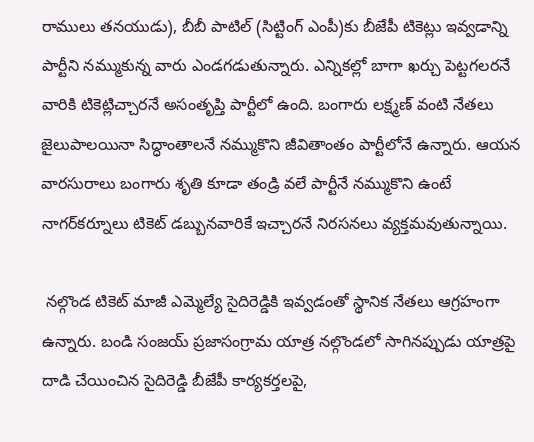రాములు తనయుడు), బీబీ పాటిల్‌ (సిట్టింగ్‌ ఎంపీ)కు బీజేపీ టికెట్లు ఇవ్వడాన్ని పార్టీని నమ్ముకున్న వారు ఎండగడుతున్నారు. ఎన్నికల్లో బాగా ఖర్చు పెట్టగలరనే వారికి టికెట్లిచ్చారనే అసంతృప్తి పార్టీలో ఉంది. బంగారు లక్ష్మణ్‌ వంటి నేతలు జైలుపాలయినా సిద్ధాంతాలనే నమ్ముకొని జీవితాంతం పార్టీలోనే ఉన్నారు. ఆయన వారసురాలు బంగారు శృతి కూడా తండ్రి వలే పార్టీనే నమ్ముకొని ఉంటే నాగర్‌కర్నూలు టికెట్‌ డబ్బునవారికే ఇచ్చారనే నిరసనలు వ్యక్తమవుతున్నాయి.

 నల్గొండ టికెట్‌ మాజీ ఎమ్మెల్యే సైదిరెడ్డికి ఇవ్వడంతో స్థానిక నేతలు ఆగ్రహంగా ఉన్నారు. బండి సంజయ్‌ ప్రజాసంగ్రామ యాత్ర నల్గొండలో సాగినప్పుడు యాత్రపై దాడి చేయించిన సైదిరెడ్డి బీజేపీ కార్యకర్తలపై,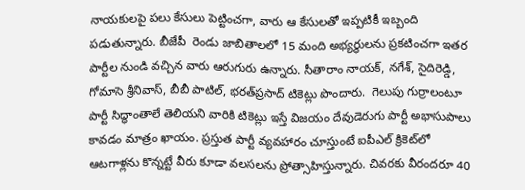నాయకులపై పలు కేసులు పెట్టించగా, వారు ఆ కేసులతో ఇప్పటికీ ఇబ్బంది పడుతున్నారు. బీజేపీ  రెండు జాబితాలలో 15 మంది అభ్యర్థులను ప్రకటించగా ఇతర పార్టీల నుండి వచ్చిన వారు ఆరుగురు ఉన్నారు. సీతారాం నాయక్‌, నగేశ్‌, సైదిరెడ్డి, గోమాసె శ్రీనివాస్‌, బీబీ పాటిల్‌, భరత్‌ప్రసాద్‌ టికెట్లు పొందారు.  గెలుపు గుర్రాలంటూ పార్టీ సిద్ధాంతాలే తెలియని వారికి టికెట్లు ఇస్తే విజయం దేవుడెరుగు పార్టీ అభాసుపాలు కావడం మాత్రం ఖాయం. ప్రస్తుత పార్టీ వ్యవహారం చూస్తుంటే ఐపీఎల్‌ క్రికెట్‌లో ఆటగాళ్లను కొన్నట్టే వీరు కూడా వలసలను ప్రోత్సాహిస్తున్నారు. చివరకు వీరందరూ 40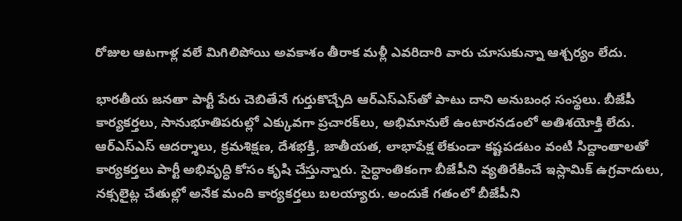రోజుల ఆటగాళ్ల వలే మిగిలిపోయి అవకాశం తీరాక మళ్లీ ఎవరిదారి వారు చూసుకున్నా ఆశ్చర్యం లేదు.

భారతీయ జనతా పార్టీ పేరు చెబితేనే గుర్తుకొచ్చేది ఆర్‌ఎస్‌ఎస్‌తో పాటు దాని అనుబంధ సంస్థలు. బీజేపీ కార్యకర్తలు, సానుభూతిపరుల్లో ఎక్కువగా ప్రచారక్‌లు, అభిమానులే ఉంటారనడంలో అతిశయోక్తి లేదు. ఆర్‌ఎస్‌ఎస్‌ ఆదర్శాలు, క్రమశిక్షణ, దేశభక్తి, జాతీయత, లాభాపేక్ష లేకుండా కష్టపడటం వంటి సిద్దాంతాలతో కార్యకర్తలు పార్టీ అభివృద్ధి కోసం కృషి చేస్తున్నారు. సైద్ధాంతికంగా బీజేపీని వ్యతిరేకించే ఇస్లామిక్‌ ఉగ్రవాదులు, నక్సలైట్ల చేతుల్లో అనేక మంది కార్యకర్తలు బలయ్యారు. అందుకే గతంలో బీజేపీని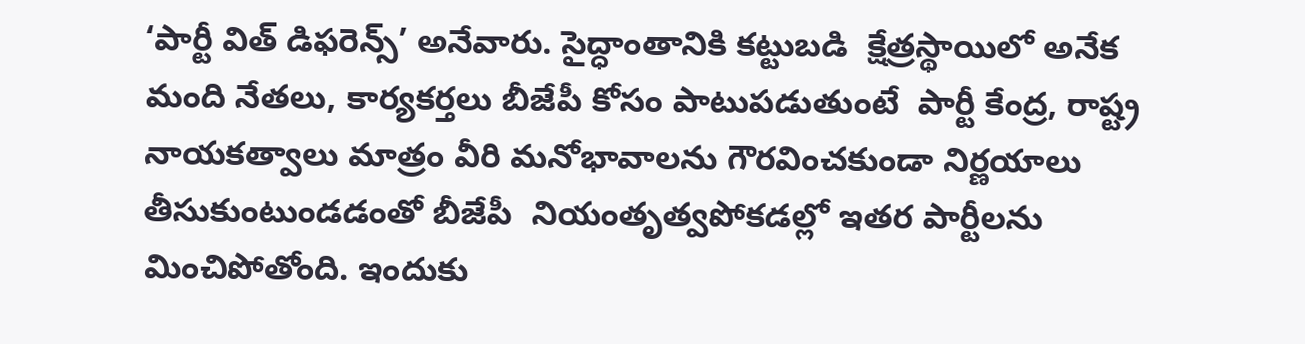‘పార్టీ విత్‌ డిఫరెన్స్‌’ అనేవారు. సైద్ధాంతానికి కట్టుబడి  క్షేత్రస్థాయిలో అనేక మంది నేతలు, కార్యకర్తలు బీజేపీ కోసం పాటుపడుతుంటే  పార్టీ కేంద్ర, రాష్ట్ర నాయకత్వాలు మాత్రం వీరి మనోభావాలను గౌరవించకుండా నిర్ణయాలు తీసుకుంటుండడంతో బీజేపీ  నియంతృత్వపోకడల్లో ఇతర పార్టీలను మించిపోతోంది. ఇందుకు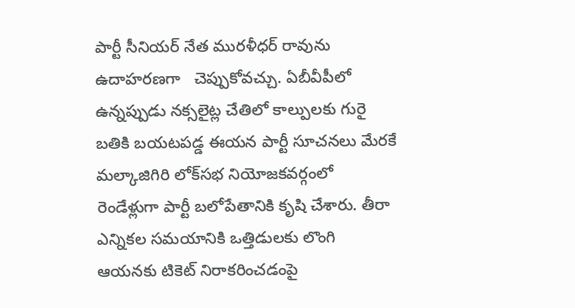పార్టీ సీనియర్‌ నేత మురళీధర్‌ రావును ఉదాహరణగా   చెప్పుకోవచ్చు. ఏబీవీపీలో ఉన్నప్పుడు నక్సలైట్ల చేతిలో కాల్పులకు గురై బతికి బయటపడ్డ ఈయన పార్టీ సూచనలు మేరకే మల్కాజిగిరి లోక్‌సభ నియోజకవర్గంలో రెండేళ్లుగా పార్టీ బలోపేతానికి కృషి చేశారు. తీరా ఎన్నికల సమయానికి ఒత్తిడులకు లొంగి ఆయనకు టికెట్‌ నిరాకరించడంపై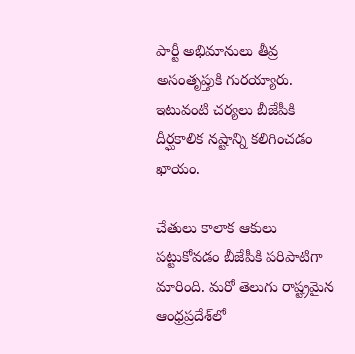పార్టీ అభిమానులు తీవ్ర అసంతృప్తుకి గురయ్యారు. ఇటువంటి చర్యలు బీజేపీకి దీర్ఘకాలిక నష్టాన్ని కలిగించడం ఖాయం.

చేతులు కాలాక ఆకులు పట్టుకోవడం బీజేపీకి పరిపాటిగా మారింది. మరో తెలుగు రాష్ట్రమైన ఆంధ్రప్రదేశ్‌లో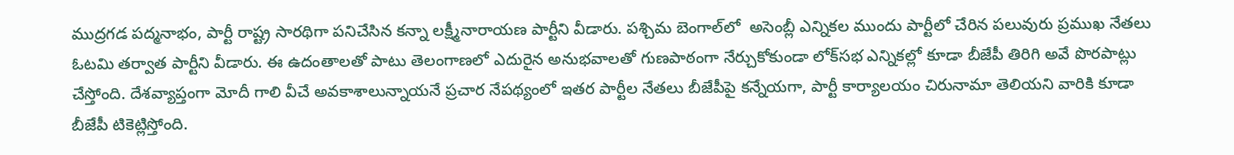ముద్రగడ పద్మనాభం, పార్టీ రాష్ట్ర సారథిగా పనిచేసిన కన్నా లక్ష్మీనారాయణ పార్టీని వీడారు. పశ్చిమ బెంగాల్‌లో  అసెంబ్లీ ఎన్నికల ముందు పార్టీలో చేరిన పలువురు ప్రముఖ నేతలు ఓటమి తర్వాత పార్టీని వీడారు. ఈ ఉదంతాలతో పాటు తెలంగాణలో ఎదురైన అనుభవాలతో గుణపాఠంగా నేర్చుకోకుండా లోక్‌సభ ఎన్నికల్లో కూడా బీజేపీ తిరిగి అవే పొరపాట్లు చేస్తోంది. దేశవ్యాప్తంగా మోదీ గాలి వీచే అవకాశాలున్నాయనే ప్రచార నేపథ్యంలో ఇతర పార్టీల నేతలు బీజేపీపై కన్నేయగా, పార్టీ కార్యాలయం చిరునామా తెలియని వారికి కూడా బీజేపీ టికెట్లిస్తోంది.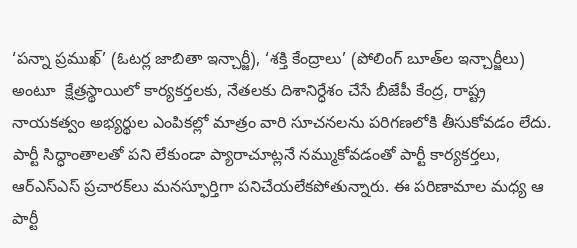‘పన్నా ప్రముఖ్‌’ (ఓటర్ల జాబితా ఇన్చార్జీ), ‘శక్తి కేంద్రాలు’ (పోలింగ్‌ బూత్‌ల ఇన్చార్జీలు) అంటూ  క్షేత్రస్థాయిలో కార్యకర్తలకు, నేతలకు దిశానిర్ధేశం చేసే బీజేపీ కేంద్ర, రాష్ట్ర నాయకత్వం అభ్యర్థుల ఎంపికల్లో మాత్రం వారి సూచనలను పరిగణలోకి తీసుకోవడం లేదు. పార్టీ సిద్ధాంతాలతో పని లేకుండా ప్యారాచూట్లనే నమ్ముకోవడంతో పార్టీ కార్యకర్తలు, ఆర్‌ఎస్‌ఎస్‌ ప్రచారక్‌లు మనస్ఫూర్తిగా పనిచేయలేకపోతున్నారు. ఈ పరిణామాల మధ్య ఆ పార్టీ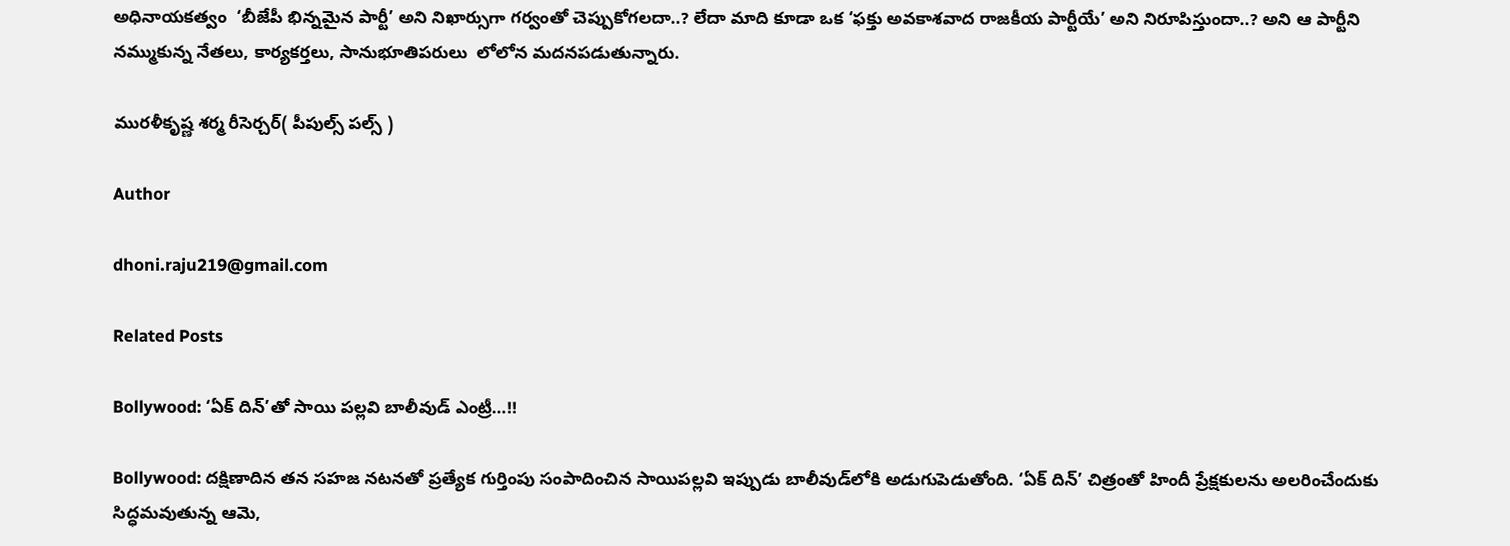అధినాయకత్వం  ‘బీజేపీ భిన్నమైన పార్టీ’ అని నిఖార్సుగా గర్వంతో చెప్పుకోగలదా..? లేదా మాది కూడా ఒక ‘ఫక్తు అవకాశవాద రాజకీయ పార్టీయే’ అని నిరూపిస్తుందా..? అని ఆ పార్టీని నమ్ముకున్న నేతలు, కార్యకర్తలు, సానుభూతిపరులు  లోలోన మదనపడుతున్నారు.

మురళీకృష్ణ శర్మ రీసెర్చర్( పీపుల్స్ పల్స్ )

Author

dhoni.raju219@gmail.com

Related Posts

Bollywood: ‘ఏక్ దిన్’తో సాయి పల్లవి బాలీవుడ్‌ ఎంట్రీ…!!

Bollywood: దక్షిణాదిన తన సహజ నటనతో ప్రత్యేక గుర్తింపు సంపాదించిన సాయిపల్లవి ఇప్పుడు బాలీవుడ్‌లోకి అడుగుపెడుతోంది. ‘ఏక్ దిన్’ చిత్రంతో హిందీ ప్రేక్షకులను అలరించేందుకు సిద్ధమవుతున్న ఆమె,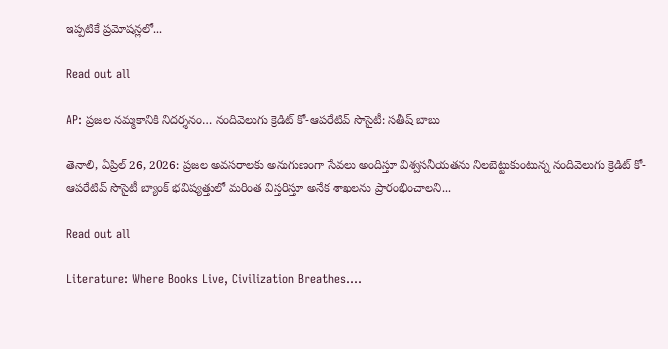ఇప్పటికే ప్రమోషన్లలో...

Read out all

AP: ప్రజల నమ్మకానికి నిదర్శనం… నందివెలుగు క్రెడిట్ కో-ఆపరేటివ్ సొసైటీ: సతీష్ బాబు

తెనాలి, ఏప్రిల్ 26, 2026: ప్రజల అవసరాలకు అనుగుణంగా సేవలు అందిస్తూ విశ్వసనీయతను నిలబెట్టుకుంటున్న నందివెలుగు క్రెడిట్ కో-ఆపరేటివ్ సొసైటీ బ్యాంక్ భవిష్యత్తులో మరింత విస్తరిస్తూ అనేక శాఖలను ప్రారంభించాలని...

Read out all

Literature: Where Books Live, Civilization Breathes….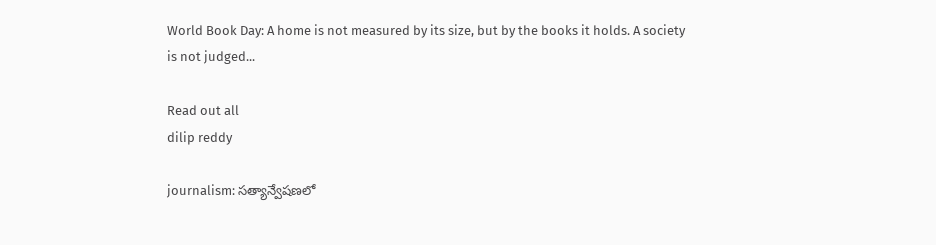World Book Day: A home is not measured by its size, but by the books it holds. A society is not judged...

Read out all
dilip reddy

journalism: సత్యాన్వేషణలో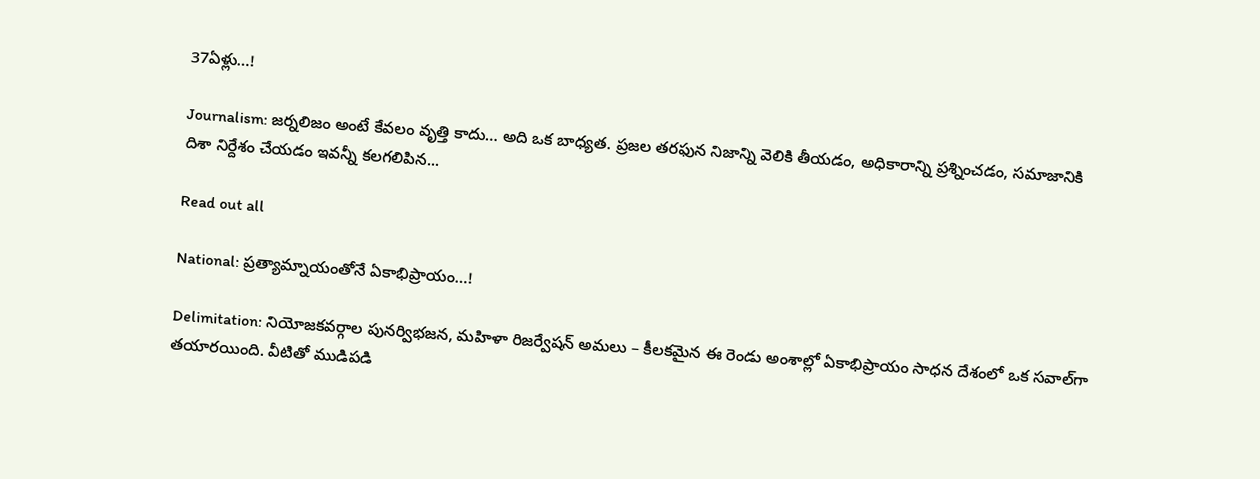37ఏళ్లు…!

Journalism: జర్నలిజం అంటే కేవలం వృత్తి కాదు… అది ఒక బాధ్యత. ప్రజల తరఫున నిజాన్ని వెలికి తీయడం, అధికారాన్ని ప్రశ్నించడం, సమాజానికి దిశా నిర్దేశం చేయడం ఇవన్నీ కలగలిపిన...

Read out all

National: ప్రత్యామ్నాయంతోనే ఏకాభిప్రాయం…!

Delimitation: నియోజకవర్గాల పునర్విభజన, మహిళా రిజర్వేష‌న్ అమలు – కీలకమైన ఈ రెండు అంశాల్లో ఏకాభిప్రాయం సాధన దేశంలో ఒక సవాల్‌గా తయారయింది. వీటితో ముడిపడి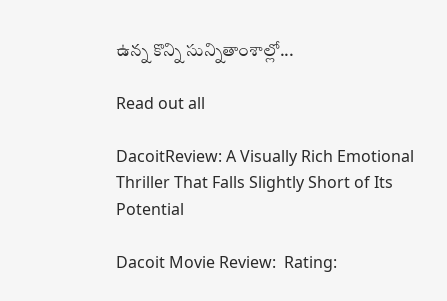ఉన్న కొన్ని సున్నితాంశాల్లో...

Read out all

DacoitReview: A Visually Rich Emotional Thriller That Falls Slightly Short of Its Potential

Dacoit Movie Review:  Rating: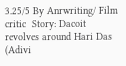3.25/5 By Anrwriting/ Film critic  Story: Dacoit revolves around Hari Das (Adivi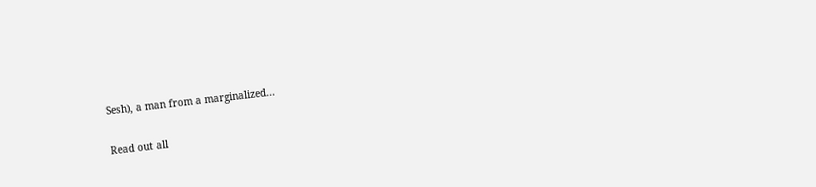Sesh), a man from a marginalized...

Read out all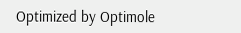Optimized by Optimole